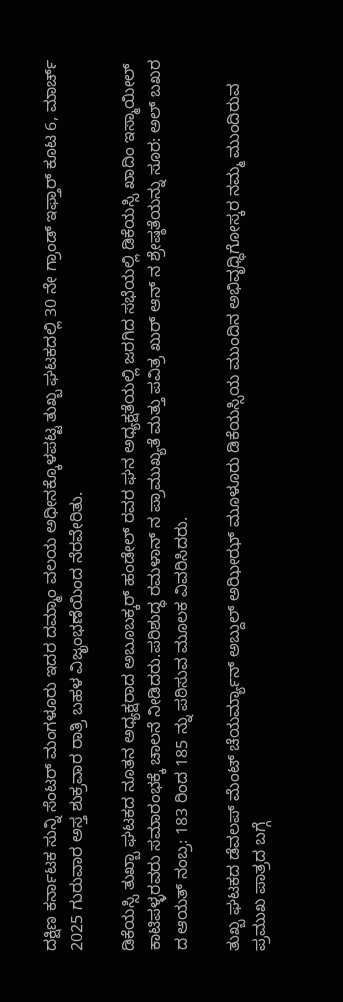ದಕ್ಷಿಣ ಕರ್ನಾಟಕ ಸುನ್ನಿ ಸೆಂಟರ್ ಮಂಗಳೂರು ಇದರ ದಮ್ಮಾಂ ವಲಯ ಅಧೀನಕ್ಕೊಳಪಟ್ಟ ತುಖ್ಬ ಘಟಕದಲ್ಲಿ 30 ನೇ ಗ್ರಾಂಡ್ ಇಫ್ತಾರ್ ಕೂಟ 6, ಮಾರ್ಚ್ 2025 ಗುರುವಾರ ಅಸ್ತ ಶುಕ್ರವಾರ ರಾತ್ರಿ ಬಹಳ ವಿಜೃಂಭಣೆಯಿಂದ ನೆರವೇರಿತು.

ಡಿಕೆಯಸ್ಸಿ ತುಖ್ಬಾ ಘಟಕದ ನೂತನ ಅಧ್ಯಕ್ಷರಾದ ಅಬೂಬಕ್ಕರ್ ಹಂಡೇಲ್ ರವರ ಘನ ಅಧ್ಯಕ್ಷತೆಯಲ್ಲಿ ಜರಗಿದ ಸಭೆಯಲ್ಲಿ ಡಿಕೆಯಸ್ಸಿ ಖಾದಿಂ ಇಸ್ಮಾಯೀಲ್ ಕಾಟಿಪಳ್ಳರವರು ಸಮಾರಂಭಕ್ಕೆ ಚಾಲನೆ ನೀಡಿದರು.ಪರಿಶುದ್ಧ ರಮಳಾನ್ ನ ಪ್ರಾಮುಖ್ಯತೆ ಮತ್ತು ಪವಿತ್ರ ಖುರ್ ಆನ್ ನ ಶ್ರೇಷ್ಠತೆಯನ್ನು ಸೂರ: ಅಲ್ ಬಖರ ದ ಆಯತ್ ನಂಬ್ರ: 183 ರಿಂದ 185 ನ್ನು ಪಠಿಸುವ ಮೂಲಕ ವಿವರಿಸಿದರು.

ತುಖ್ಬ ಘಟಕದ ಡೆವಲಪ್ ಮೆಂಟ್ ಚೆಯರ್ಮ್ಯಾನ್ ಅಬ್ದುಲ್ ಅಝೀಝ್ ಮೂಳೂರು ಡಿಕೆಯಸ್ಸಿಯ ಮುಂದಿನ ಅಭಿವೃಧ್ಧಿಗೋಸ್ಕರ ನಮ್ಮ ಮುಂದಿರುವ ಪ್ರಮುಖ ಪಾತ್ರದ ಬಗ್ಗೆ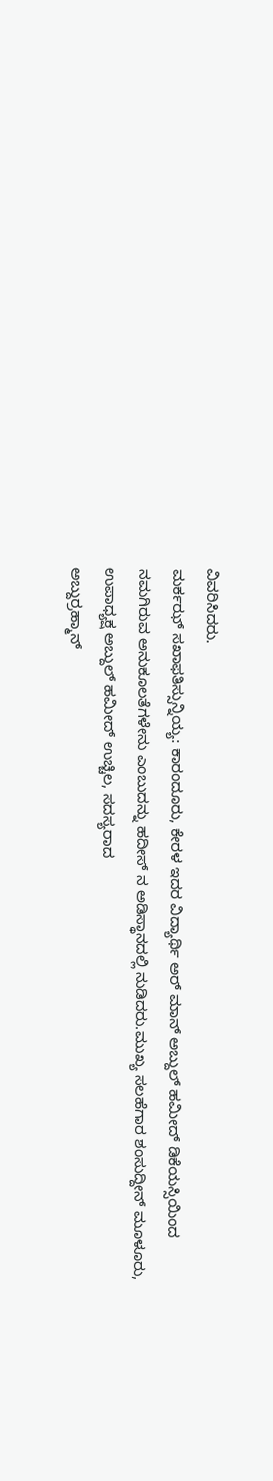ವಿವರಿಸಿದರು.
ಮರ್ಕಝ್ ಸಖಾಫತಿಸ್ಸುನ್ನಿಯ್ಯ: ಕಾರಂದೂರು, ಕೇರಳ ಇದರ ವಿದ್ಯಾರ್ಥಿ ಅರ್ ಮಾನ್ ಅಬ್ದುಲ್ ಹಮೀದ್ ಡಿಕೆಯಸ್ಸಿಯಿಂದ ನಮಗಿರುವ ಅನುಕೂಲತೆಗಳೇನು ಎಂಬುದನ್ನು ಹದೀಸ್ ನ ಅಡಿಸ್ಥಾನದಲ್ಲಿ ನುಡಿದರು.ಮುಖ್ಯ ಸಲಹೆಗಾರ ಶಂಸುದ್ದೀನ್ ಮೂಳೂರು, ಉಪಾಧ್ಯಕ್ಷ ಅಬ್ದುಲ್ ಹಮೀದ್ ಉಚ್ಚಿಲ, ಸದಸ್ಯರಾದ
ಅಬ್ದುರ್ರಹ್ಮಾನ್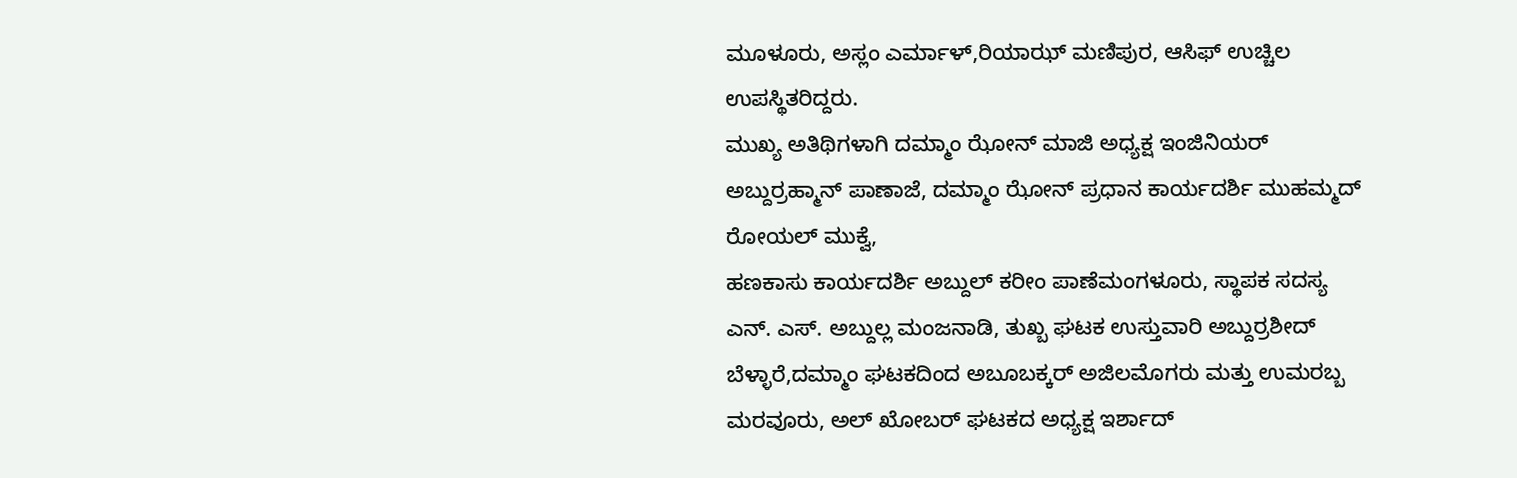ಮೂಳೂರು, ಅಸ್ಲಂ ಎರ್ಮಾಳ್,ರಿಯಾಝ್ ಮಣಿಪುರ, ಆಸಿಫ್ ಉಚ್ಚಿಲ ಉಪಸ್ಥಿತರಿದ್ದರು.
ಮುಖ್ಯ ಅತಿಥಿಗಳಾಗಿ ದಮ್ಮಾಂ ಝೋನ್ ಮಾಜಿ ಅಧ್ಯಕ್ಷ ಇಂಜಿನಿಯರ್ ಅಬ್ದುರ್ರಹ್ಮಾನ್ ಪಾಣಾಜೆ, ದಮ್ಮಾಂ ಝೋನ್ ಪ್ರಧಾನ ಕಾರ್ಯದರ್ಶಿ ಮುಹಮ್ಮದ್ ರೋಯಲ್ ಮುಕ್ವೆ,
ಹಣಕಾಸು ಕಾರ್ಯದರ್ಶಿ ಅಬ್ದುಲ್ ಕರೀಂ ಪಾಣೆಮಂಗಳೂರು, ಸ್ಥಾಪಕ ಸದಸ್ಯ ಎನ್. ಎಸ್. ಅಬ್ದುಲ್ಲ ಮಂಜನಾಡಿ, ತುಖ್ಬ ಘಟಕ ಉಸ್ತುವಾರಿ ಅಬ್ದುರ್ರಶೀದ್ ಬೆಳ್ಳಾರೆ,ದಮ್ಮಾಂ ಘಟಕದಿಂದ ಅಬೂಬಕ್ಕರ್ ಅಜಿಲಮೊಗರು ಮತ್ತು ಉಮರಬ್ಬ ಮರವೂರು, ಅಲ್ ಖೋಬರ್ ಘಟಕದ ಅಧ್ಯಕ್ಷ ಇರ್ಶಾದ್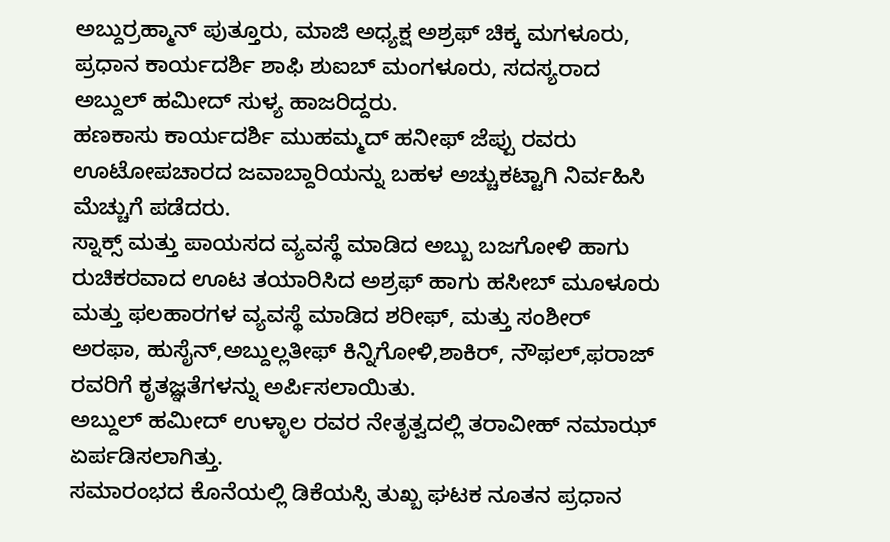ಅಬ್ದುರ್ರಹ್ಮಾನ್ ಪುತ್ತೂರು, ಮಾಜಿ ಅಧ್ಯಕ್ಷ ಅಶ್ರಫ್ ಚಿಕ್ಕ ಮಗಳೂರು, ಪ್ರಧಾನ ಕಾರ್ಯದರ್ಶಿ ಶಾಫಿ ಶುಐಬ್ ಮಂಗಳೂರು, ಸದಸ್ಯರಾದ ಅಬ್ದುಲ್ ಹಮೀದ್ ಸುಳ್ಯ ಹಾಜರಿದ್ದರು.
ಹಣಕಾಸು ಕಾರ್ಯದರ್ಶಿ ಮುಹಮ್ಮದ್ ಹನೀಫ್ ಜೆಪ್ಪು ರವರು ಊಟೋಪಚಾರದ ಜವಾಬ್ದಾರಿಯನ್ನು ಬಹಳ ಅಚ್ಚುಕಟ್ಟಾಗಿ ನಿರ್ವಹಿಸಿ ಮೆಚ್ಚುಗೆ ಪಡೆದರು.
ಸ್ನಾಕ್ಸ್ ಮತ್ತು ಪಾಯಸದ ವ್ಯವಸ್ಥೆ ಮಾಡಿದ ಅಬ್ಬು ಬಜಗೋಳಿ ಹಾಗು ರುಚಿಕರವಾದ ಊಟ ತಯಾರಿಸಿದ ಅಶ್ರಫ್ ಹಾಗು ಹಸೀಬ್ ಮೂಳೂರು ಮತ್ತು ಫಲಹಾರಗಳ ವ್ಯವಸ್ಥೆ ಮಾಡಿದ ಶರೀಫ್, ಮತ್ತು ಸಂಶೀರ್ ಅರಫಾ, ಹುಸೈನ್,ಅಬ್ದುಲ್ಲತೀಫ್ ಕಿನ್ನಿಗೋಳಿ,ಶಾಕಿರ್, ನೌಫಲ್,ಫರಾಜ್ ರವರಿಗೆ ಕೃತಜ್ಞತೆಗಳನ್ನು ಅರ್ಪಿಸಲಾಯಿತು.
ಅಬ್ದುಲ್ ಹಮೀದ್ ಉಳ್ಳಾಲ ರವರ ನೇತೃತ್ವದಲ್ಲಿ ತರಾವೀಹ್ ನಮಾಝ್ ಏರ್ಪಡಿಸಲಾಗಿತ್ತು.
ಸಮಾರಂಭದ ಕೊನೆಯಲ್ಲಿ ಡಿಕೆಯಸ್ಸಿ ತುಖ್ಬ ಘಟಕ ನೂತನ ಪ್ರಧಾನ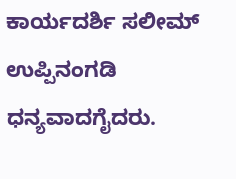ಕಾರ್ಯದರ್ಶಿ ಸಲೀಮ್ ಉಪ್ಪಿನಂಗಡಿ ಧನ್ಯವಾದಗೈದರು.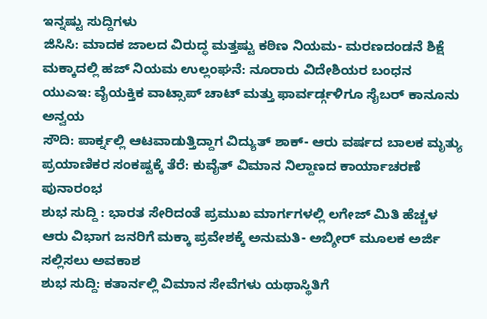ಇನ್ನಷ್ಟು ಸುದ್ದಿಗಳು
ಜಿಸಿಸಿ: ಮಾದಕ ಜಾಲದ ವಿರುದ್ಧ ಮತ್ತಷ್ಟು ಕಠಿಣ ನಿಯಮ- ಮರಣದಂಡನೆ ಶಿಕ್ಷೆ
ಮಕ್ಕಾದಲ್ಲಿ ಹಜ್ ನಿಯಮ ಉಲ್ಲಂಘನೆ: ನೂರಾರು ವಿದೇಶಿಯರ ಬಂಧನ
ಯುಎಇ: ವೈಯಕ್ತಿಕ ವಾಟ್ಸಾಪ್ ಚಾಟ್ ಮತ್ತು ಫಾರ್ವರ್ಡ್ಗಳಿಗೂ ಸೈಬರ್ ಕಾನೂನು ಅನ್ವಯ
ಸೌದಿ: ಪಾರ್ಕ್ನಲ್ಲಿ ಆಟವಾಡುತ್ತಿದ್ದಾಗ ವಿದ್ಯುತ್ ಶಾಕ್- ಆರು ವರ್ಷದ ಬಾಲಕ ಮೃತ್ಯು
ಪ್ರಯಾಣಿಕರ ಸಂಕಷ್ಟಕ್ಕೆ ತೆರೆ: ಕುವೈತ್ ವಿಮಾನ ನಿಲ್ದಾಣದ ಕಾರ್ಯಾಚರಣೆ ಪುನಾರಂಭ
ಶುಭ ಸುದ್ದಿ : ಭಾರತ ಸೇರಿದಂತೆ ಪ್ರಮುಖ ಮಾರ್ಗಗಳಲ್ಲಿ ಲಗೇಜ್ ಮಿತಿ ಹೆಚ್ಚಳ
ಆರು ವಿಭಾಗ ಜನರಿಗೆ ಮಕ್ಕಾ ಪ್ರವೇಶಕ್ಕೆ ಅನುಮತಿ- ಅಬ್ಶೀರ್ ಮೂಲಕ ಅರ್ಜಿ ಸಲ್ಲಿಸಲು ಅವಕಾಶ
ಶುಭ ಸುದ್ದಿ: ಕತಾರ್ನಲ್ಲಿ ವಿಮಾನ ಸೇವೆಗಳು ಯಥಾಸ್ಥಿತಿಗೆ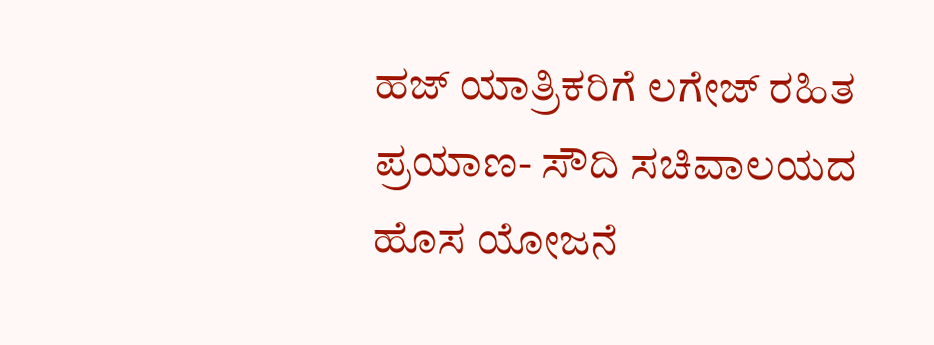ಹಜ್ ಯಾತ್ರಿಕರಿಗೆ ಲಗೇಜ್ ರಹಿತ ಪ್ರಯಾಣ- ಸೌದಿ ಸಚಿವಾಲಯದ ಹೊಸ ಯೋಜನೆ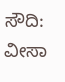ಸೌದಿ: ವೀಸಾ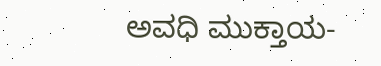ಅವಧಿ ಮುಕ್ತಾಯ-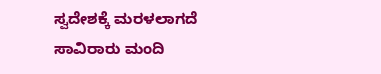ಸ್ವದೇಶಕ್ಕೆ ಮರಳಲಾಗದೆ ಸಾವಿರಾರು ಮಂದಿ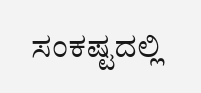ಸಂಕಷ್ಟದಲ್ಲಿ